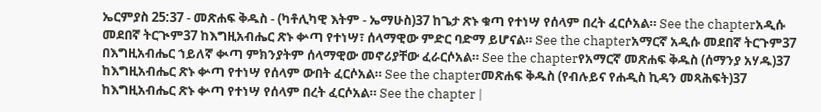ኤርምያስ 25:37 - መጽሐፍ ቅዱስ - (ካቶሊካዊ እትም - ኤማሁስ)37 ከጌታ ጽኑ ቁጣ የተነሣ የሰላም በረት ፈርሶአል። See the chapterአዲሱ መደበኛ ትርጒም37 ከእግዚአብሔር ጽኑ ቍጣ የተነሣ፣ ሰላማዊው ምድር ባድማ ይሆናል። See the chapterአማርኛ አዲሱ መደበኛ ትርጉም37 በእግዚአብሔር ኀይለኛ ቊጣ ምክንያትም ሰላማዊው መኖሪያቸው ፈራርሶአል። See the chapterየአማርኛ መጽሐፍ ቅዱስ (ሰማንያ አሃዱ)37 ከእግዚአብሔር ጽኑ ቍጣ የተነሣ የሰላም ውበት ፈርሶአል። See the chapterመጽሐፍ ቅዱስ (የብሉይና የሐዲስ ኪዳን መጻሕፍት)37 ከእግዚአብሔር ጽኑ ቍጣ የተነሣ የሰላም በረት ፈርሶአል። See the chapter |